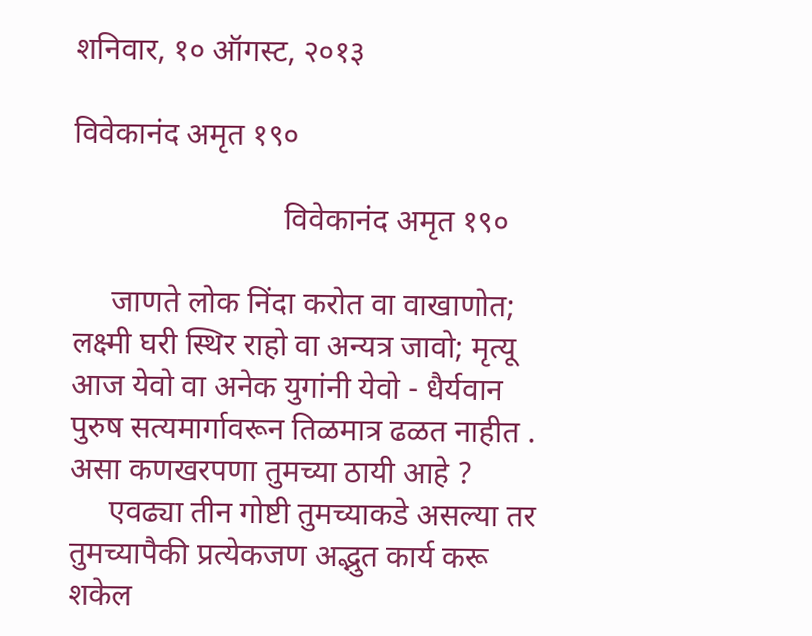शनिवार, १० ऑगस्ट, २०१३

विवेकानंद अमृत १९०

                           विवेकानंद अमृत १९०

     जाणते लोक निंदा करोत वा वाखाणोत; लक्ष्मी घरी स्थिर राहो वा अन्यत्र जावो; मृत्यू आज येवो वा अनेक युगांनी येवो - धैर्यवान पुरुष सत्यमार्गावरून तिळमात्र ढळत नाहीत . असा कणखरपणा तुमच्या ठायी आहे ?
     एवढ्या तीन गोष्टी तुमच्याकडे असल्या तर तुमच्यापैकी प्रत्येकजण अद्भुत कार्य करू शकेल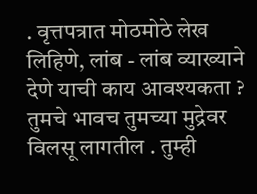. वृत्तपत्रात मोठमोठे लेख लिहिणे, लांब - लांब व्याख्याने देणे याची काय आवश्यकता ? तुमचे भावच तुमच्या मुद्रेवर विलसू लागतील . तुम्ही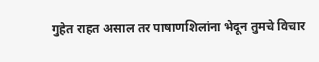गुहेत राहत असाल तर पाषाणशिलांना भेदून तुमचे विचार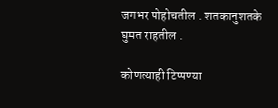जगभर पोहोचतील . शतकानुशतके घुमत राहतील .

कोणत्याही टिप्पण्‍या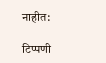नाहीत:

टिप्पणी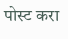पोस्ट करा